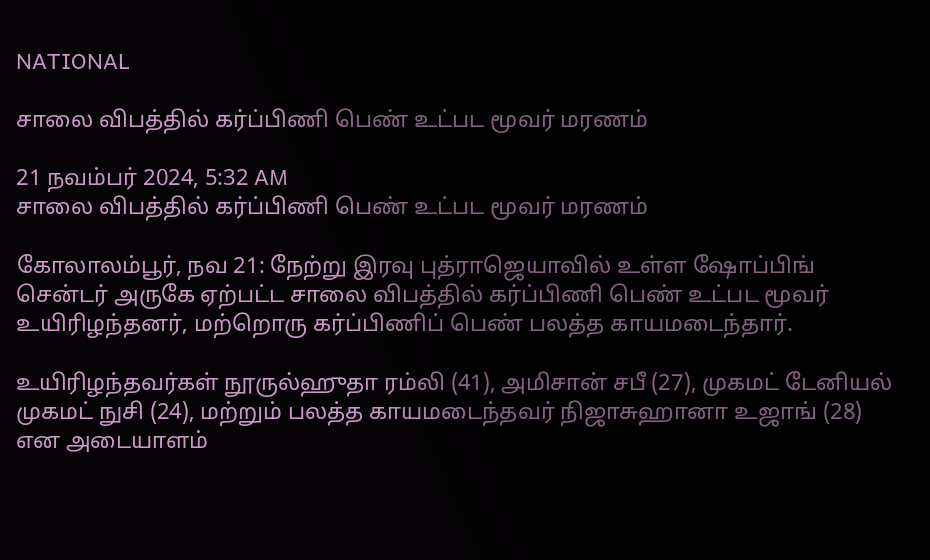NATIONAL

சாலை விபத்தில் கர்ப்பிணி பெண் உட்பட மூவர் மரணம்

21 நவம்பர் 2024, 5:32 AM
சாலை விபத்தில் கர்ப்பிணி பெண் உட்பட மூவர் மரணம்

கோலாலம்பூர், நவ 21: நேற்று இரவு புத்ராஜெயாவில் உள்ள ஷோப்பிங் சென்டர் அருகே ஏற்பட்ட சாலை விபத்தில் கர்ப்பிணி பெண் உட்பட மூவர் உயிரிழந்தனர், மற்றொரு கர்ப்பிணிப் பெண் பலத்த காயமடைந்தார்.

உயிரிழந்தவர்கள் நூருல்ஹுதா ரம்லி (41), அமிசான் சபீ (27), முகமட் டேனியல் முகமட் நுசி (24), மற்றும் பலத்த காயமடைந்தவர் நிஜாசுஹானா உஜாங் (28) என அடையாளம்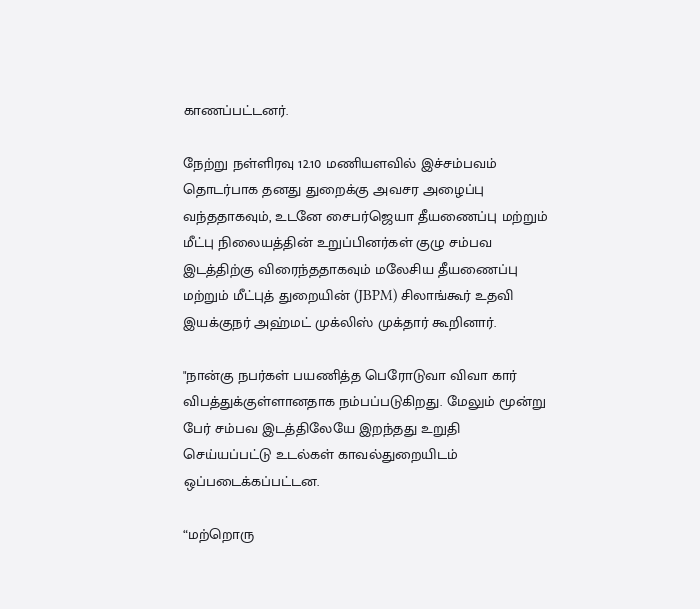காணப்பட்டனர்.

நேற்று நள்ளிரவு 12.10 மணியளவில் இச்சம்பவம் தொடர்பாக தனது துறைக்கு அவசர அழைப்பு வந்ததாகவும், உடனே சைபர்ஜெயா தீயணைப்பு மற்றும் மீட்பு நிலையத்தின் உறுப்பினர்கள் குழு சம்பவ இடத்திற்கு விரைந்ததாகவும் மலேசிய தீயணைப்பு மற்றும் மீட்புத் துறையின் (JBPM) சிலாங்கூர் உதவி இயக்குநர் அஹ்மட் முக்லிஸ் முக்தார் கூறினார்.

"நான்கு நபர்கள் பயணித்த பெரோடுவா விவா கார் விபத்துக்குள்ளானதாக நம்பப்படுகிறது. மேலும் மூன்று பேர் சம்பவ இடத்திலேயே இறந்தது உறுதி செய்யப்பட்டு உடல்கள் காவல்துறையிடம் ஒப்படைக்கப்பட்டன.

“மற்றொரு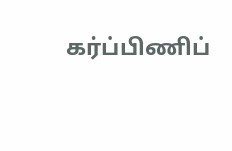கர்ப்பிணிப்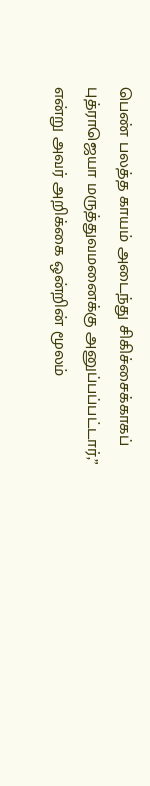பெண் பலத்த காயம் அடைந்து சிகிச்சைக்காகப் புத்ராஜெயா மருத்துவமனைக்கு அனுப்பப்பட்டார்,” என்று அவர் அறிக்கை ஒன்றின் மூலம்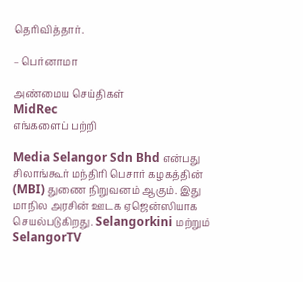தெரிவித்தார்.

– பெர்னாமா

அண்மைய செய்திகள்
MidRec
எங்களைப் பற்றி

Media Selangor Sdn Bhd என்பது சிலாங்கூர் மந்திரி பெசார் கழகத்தின் (MBI) துணை நிறுவனம் ஆகும். இது மாநில அரசின் ஊடக ஏஜென்ஸியாக செயல்படுகிறது. Selangorkini மற்றும் SelangorTV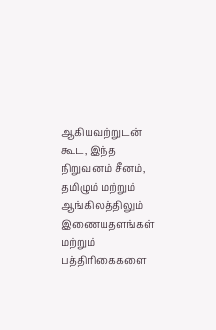ஆகியவற்றுடன் கூட, இந்த நிறுவனம் சீனம், தமிழும் மற்றும் ஆங்கிலத்திலும் இணையதளங்கள் மற்றும் பத்திரிகைகளை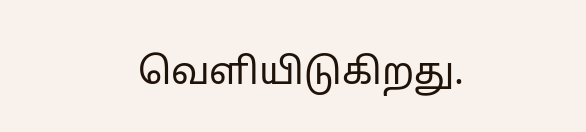வெளியிடுகிறது.